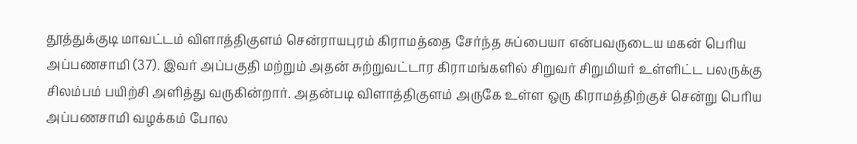தூத்துக்குடி மாவட்டம் விளாத்திகுளம் சென்ராயபுரம் கிராமத்தை சேர்ந்த சுப்பையா என்பவருடைய மகன் பெரிய அப்பணசாமி (37). இவர் அப்பகுதி மற்றும் அதன் சுற்றுவட்டார கிராமங்களில் சிறுவர் சிறுமியர் உள்ளிட்ட பலருக்கு சிலம்பம் பயிற்சி அளித்து வருகின்றார். அதன்படி விளாத்திகுளம் அருகே உள்ள ஒரு கிராமத்திற்குச் சென்று பெரிய அப்பணசாமி வழக்கம் போல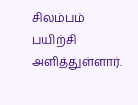சிலம்பம் பயிற்சி அளித்துள்ளார்.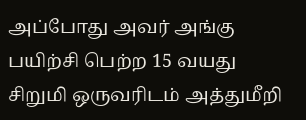அப்போது அவர் அங்கு பயிற்சி பெற்ற 15 வயது சிறுமி ஒருவரிடம் அத்துமீறி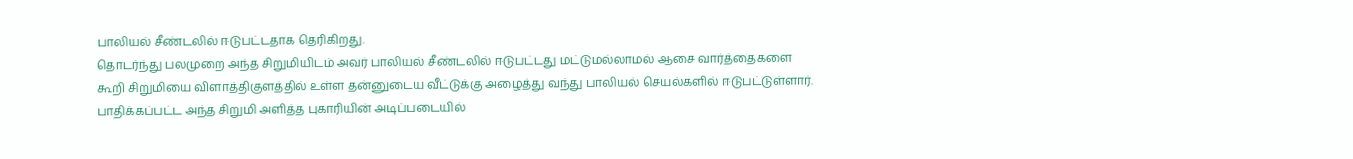பாலியல் சீண்டலில் ஈடுபட்டதாக தெரிகிறது.
தொடர்ந்து பலமுறை அந்த சிறுமியிடம் அவர் பாலியல் சீண்டலில் ஈடுபட்டது மட்டுமல்லாமல் ஆசை வார்த்தைகளை கூறி சிறுமியை விளாத்திகுளத்தில் உள்ள தன்னுடைய வீட்டுக்கு அழைத்து வந்து பாலியல் செயல்களில் ஈடுபட்டுள்ளார். பாதிக்கப்பட்ட அந்த சிறுமி அளித்த புகாரியின் அடிப்படையில்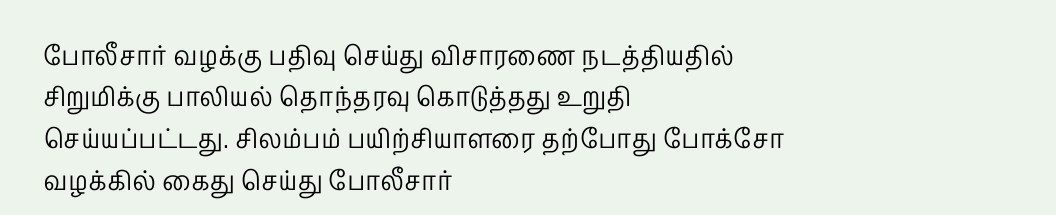போலீசார் வழக்கு பதிவு செய்து விசாரணை நடத்தியதில் சிறுமிக்கு பாலியல் தொந்தரவு கொடுத்தது உறுதி செய்யப்பட்டது. சிலம்பம் பயிற்சியாளரை தற்போது போக்சோ வழக்கில் கைது செய்து போலீசார்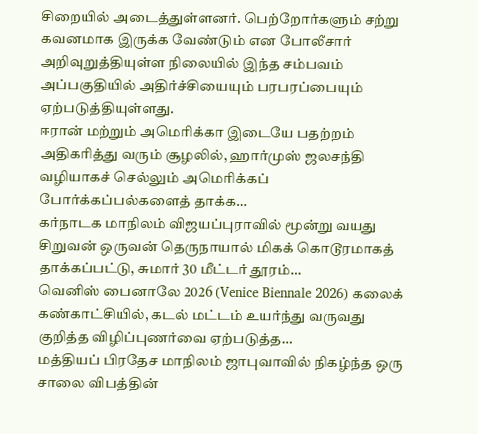சிறையில் அடைத்துள்ளனர். பெற்றோர்களும் சற்று கவனமாக இருக்க வேண்டும் என போலீசார் அறிவுறுத்தியுள்ள நிலையில் இந்த சம்பவம் அப்பகுதியில் அதிர்ச்சியையும் பரபரப்பையும் ஏற்படுத்தியுள்ளது.
ஈரான் மற்றும் அமெரிக்கா இடையே பதற்றம் அதிகரித்து வரும் சூழலில், ஹார்முஸ் ஜலசந்தி வழியாகச் செல்லும் அமெரிக்கப் போர்க்கப்பல்களைத் தாக்க…
கர்நாடக மாநிலம் விஜயப்புராவில் மூன்று வயது சிறுவன் ஒருவன் தெருநாயால் மிகக் கொடூரமாகத் தாக்கப்பட்டு, சுமார் 30 மீட்டர் தூரம்…
வெனிஸ் பைனாலே 2026 (Venice Biennale 2026) கலைக் கண்காட்சியில், கடல் மட்டம் உயர்ந்து வருவது குறித்த விழிப்புணர்வை ஏற்படுத்த…
மத்தியப் பிரதேச மாநிலம் ஜாபுவாவில் நிகழ்ந்த ஒரு சாலை விபத்தின்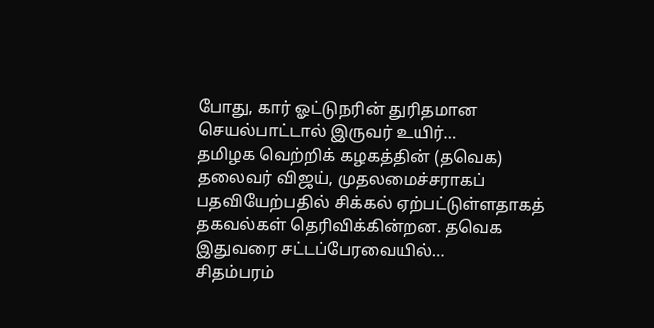போது, கார் ஓட்டுநரின் துரிதமான செயல்பாட்டால் இருவர் உயிர்…
தமிழக வெற்றிக் கழகத்தின் (தவெக) தலைவர் விஜய், முதலமைச்சராகப் பதவியேற்பதில் சிக்கல் ஏற்பட்டுள்ளதாகத் தகவல்கள் தெரிவிக்கின்றன. தவெக இதுவரை சட்டப்பேரவையில்…
சிதம்பரம்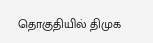தொகுதியில் திமுக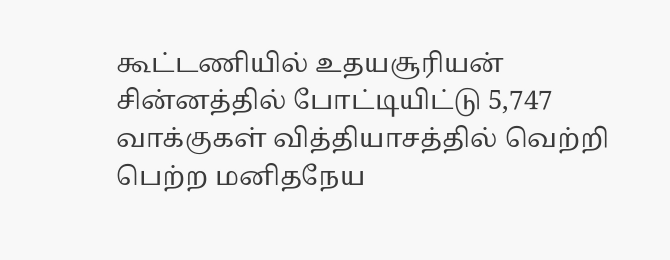கூட்டணியில் உதயசூரியன் சின்னத்தில் போட்டியிட்டு 5,747 வாக்குகள் வித்தியாசத்தில் வெற்றி பெற்ற மனிதநேய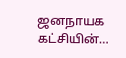ஜனநாயக கட்சியின்…